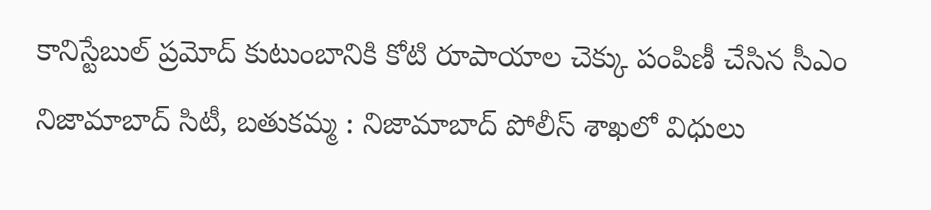కానిస్టేబుల్ ప్రమోద్ కుటుంబానికి కోటి రూపాయాల చెక్కు పంపిణీ చేసిన సీఎం
నిజామాబాద్ సిటీ, బతుకమ్మ : నిజామాబాద్ పోలీస్ శాఖలో విధులు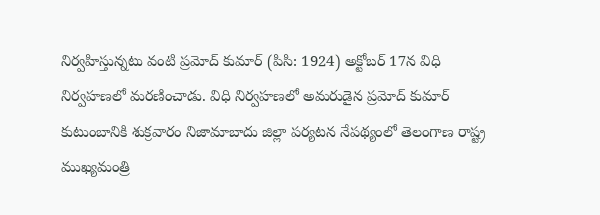నిర్వహిస్తున్నటు వంటి ప్రమోద్ కుమార్ (పిసి: 1924) అక్టోబర్ 17న విధి నిర్వహణలో మరణించాడు. విధి నిర్వహణలో అమరుడైన ప్రమోద్ కుమార్ కుటుంబానికి శుక్రవారం నిజామాబాదు జిల్లా పర్యటన నేపథ్యంలో తెలంగాణ రాష్ట్ర ముఖ్యమంత్రి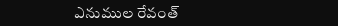ఎనుముల రేవంత్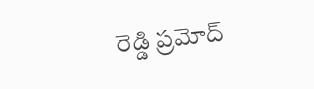రెడ్డి ప్రమోద్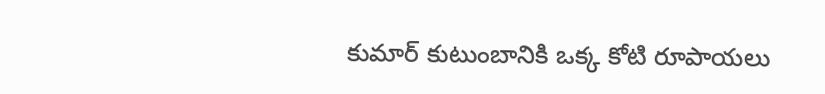కుమార్ కుటుంబానికి ఒక్క కోటి రూపాయలు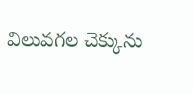విలువగల చెక్కును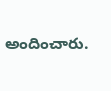అందించారు.